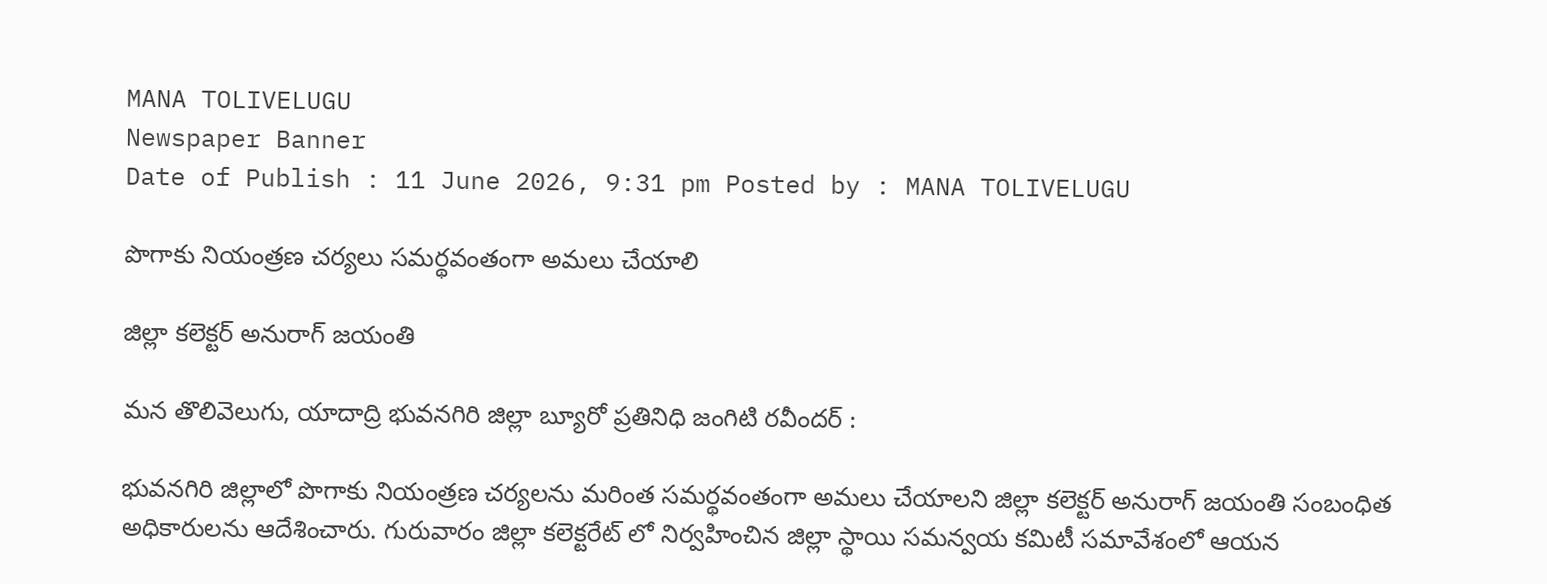MANA TOLIVELUGU
Newspaper Banner
Date of Publish : 11 June 2026, 9:31 pm Posted by : MANA TOLIVELUGU

పొగాకు నియంత్రణ చర్యలు సమర్థవంతంగా అమలు చేయాలి

జిల్లా కలెక్టర్ అనురాగ్ జయంతి

మన తొలివెలుగు, యాదాద్రి భువనగిరి జిల్లా బ్యూరో ప్రతినిధి జంగిటి రవీందర్ :

భువనగిరి జిల్లాలో పొగాకు నియంత్రణ చర్యలను మరింత సమర్థవంతంగా అమలు చేయాలని జిల్లా కలెక్టర్ అనురాగ్ జయంతి సంబంధిత అధికారులను ఆదేశించారు. గురువారం జిల్లా కలెక్టరేట్ లో నిర్వహించిన జిల్లా స్థాయి సమన్వయ కమిటీ సమావేశంలో ఆయన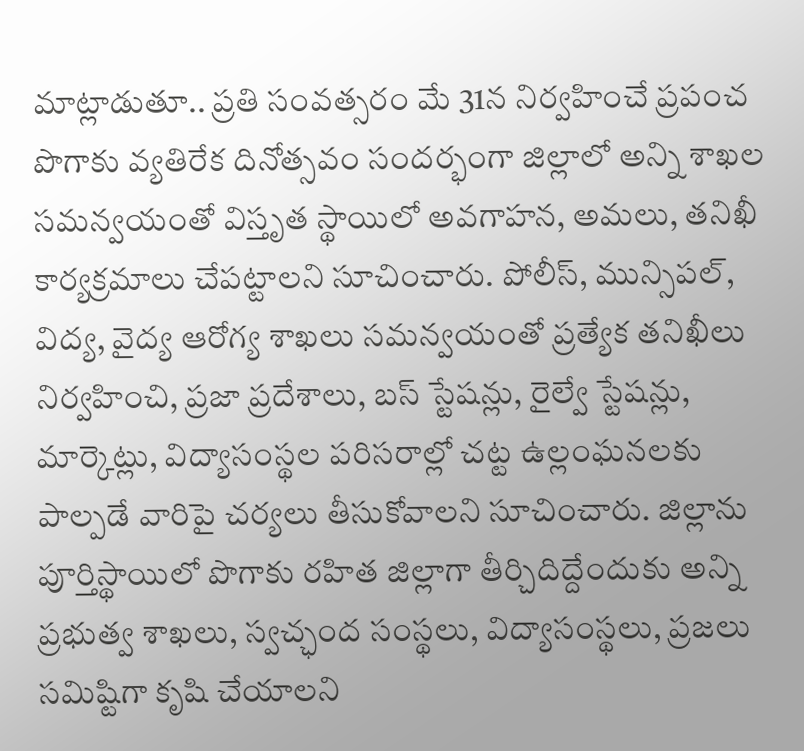మాట్లాడుతూ.. ప్రతి సంవత్సరం మే 31న నిర్వహించే ప్రపంచ పొగాకు వ్యతిరేక దినోత్సవం సందర్భంగా జిల్లాలో అన్ని శాఖల సమన్వయంతో విస్తృత స్థాయిలో అవగాహన, అమలు, తనిఖీ కార్యక్రమాలు చేపట్టాలని సూచించారు. పోలీస్, మున్సిపల్, విద్య, వైద్య ఆరోగ్య శాఖలు సమన్వయంతో ప్రత్యేక తనిఖీలు నిర్వహించి, ప్రజా ప్రదేశాలు, బస్ స్టేషన్లు, రైల్వే స్టేషన్లు, మార్కెట్లు, విద్యాసంస్థల పరిసరాల్లో చట్ట ఉల్లంఘనలకు పాల్పడే వారిపై చర్యలు తీసుకోవాలని సూచించారు. జిల్లాను పూర్తిస్థాయిలో పొగాకు రహిత జిల్లాగా తీర్చిదిద్దేందుకు అన్ని ప్రభుత్వ శాఖలు, స్వచ్ఛంద సంస్థలు, విద్యాసంస్థలు, ప్రజలు సమిష్టిగా కృషి చేయాలని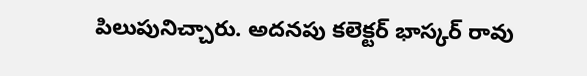పిలుపునిచ్చారు. అదనపు కలెక్టర్ భాస్కర్ రావు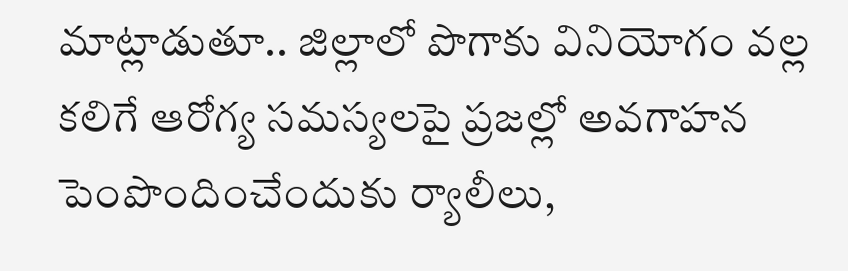మాట్లాడుతూ.. జిల్లాలో పొగాకు వినియోగం వల్ల కలిగే ఆరోగ్య సమస్యలపై ప్రజల్లో అవగాహన పెంపొందించేందుకు ర్యాలీలు,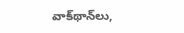వాక్‌థాన్‌లు,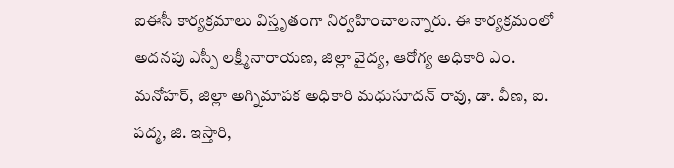ఐఈసీ కార్యక్రమాలు విస్తృతంగా నిర్వహించాలన్నారు. ఈ కార్యక్రమంలో అదనపు ఎస్పీ లక్ష్మీనారాయణ, జిల్లా వైద్య, ఆరోగ్య అధికారి ఎం. మనోహర్, జిల్లా అగ్నిమాపక అధికారి మధుసూదన్ రావు, డా. వీణ, ఐ. పద్మ, జి. ఇస్తారి,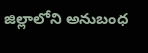జిల్లాలోని అనుబంధ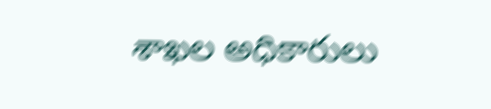శాఖల అధికారులు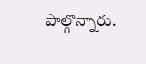పాల్గొన్నారు.